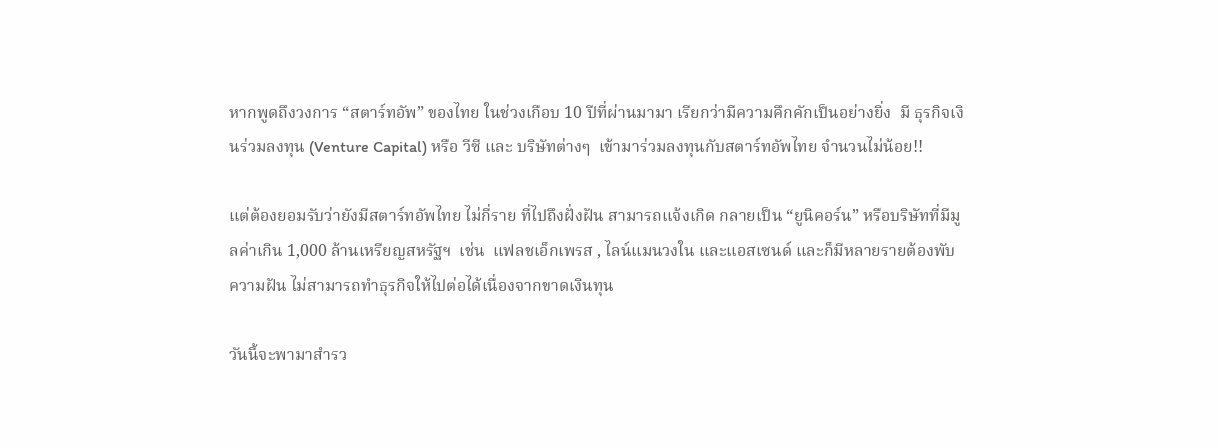หากพูดถึงวงการ “สตาร์ทอัพ” ของไทย ในช่วงเกือบ 10 ปีที่ผ่านมามา เรียกว่ามีความคึกคักเป็นอย่างยิ่ง  มี ธุรกิจเงินร่วมลงทุน (Venture Capital) หรือ วีซี และ บริษัทต่างๆ  เข้ามาร่วมลงทุนกับสตาร์ทอัพไทย จำนวนไม่น้อย!!

แต่ต้องยอมรับว่ายังมีสตาร์ทอัพไทย ไม่กี่ราย ที่ไปถึงฝั่งฝัน สามารถแจ้งเกิด กลายเป็น “ยูนิคอร์น” หรือบริษัทที่มีมูลค่าเกิน 1,000 ล้านเหรียญสหรัฐฯ  เช่น  แฟลชเอ็กเพรส , ไลน์แมนวงใน และแอสเซนด์ และก็มีหลายรายต้องพับความฝัน ไม่สามารถทำธุรกิจให้ไปต่อได้เนื่องจากขาดเงินทุน

วันนี้จะพามาสำรว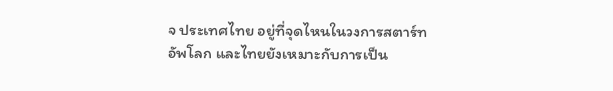จ ประเทศไทย อยู่ที่จุดไหนในวงการสตาร์ทอัพโลก และไทยยังเหมาะกับการเป็น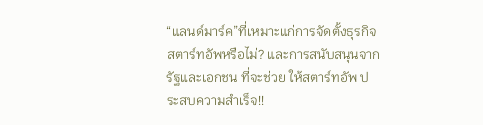“แลนด์มาร์ค”ที่เหมาะแก่การจัดตั้งธุรกิจสตาร์ทอัพหรือไม่? และการสนับสนุนจากรัฐและเอกชน ที่จะช่วย ให้สตาร์ทอัพ ประสบความสำเร็จ!!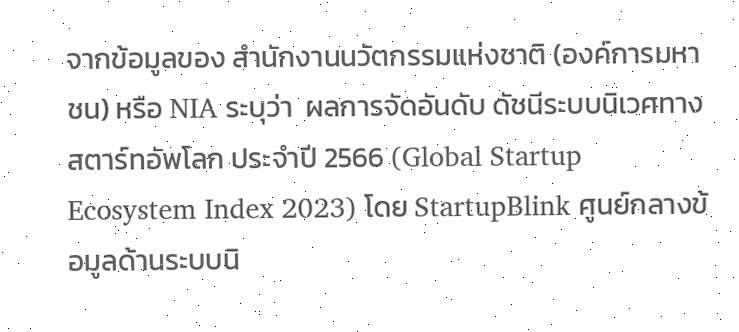จากข้อมูลของ สำนักงานนวัตกรรมแห่งชาติ (องค์การมหาชน) หรือ NIA ระบุว่า  ผลการจัดอันดับ ดัชนีระบบนิเวศทางสตาร์ทอัพโลก ประจำปี 2566 (Global Startup Ecosystem Index 2023) โดย StartupBlink ศูนย์กลางข้อมูลด้านระบบนิ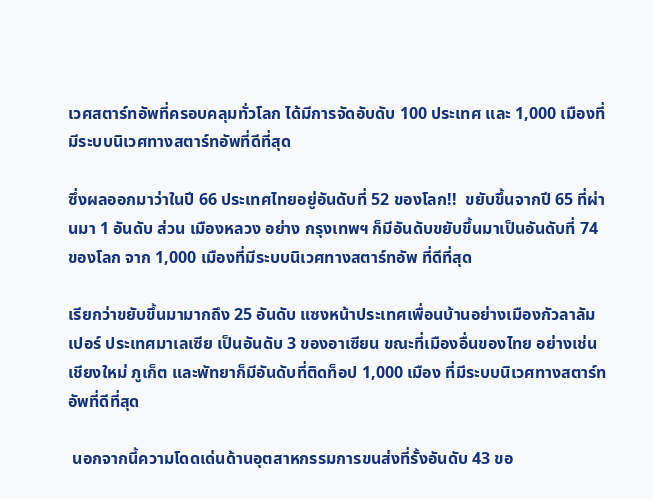เวศสตาร์ทอัพที่ครอบคลุมทั่วโลก ได้มีการจัดอับดับ 100 ประเทศ และ 1,000 เมืองที่มีระบบนิเวศทางสตาร์ทอัพที่ดีที่สุด

ซึ่งผลออกมาว่าในปี 66 ประเทศไทยอยู่อันดับที่ 52 ของโลก!!  ขยับขึ้นจากปี 65 ที่ผ่านมา 1 อันดับ ส่วน เมืองหลวง อย่าง กรุงเทพฯ ก็มีอันดับขยับขึ้นมาเป็นอันดับที่ 74 ของโลก จาก 1,000 เมืองที่มีระบบนิเวศทางสตาร์ทอัพ ที่ดีที่สุด

เรียกว่าขยับขึ้นมามากถึง 25 อันดับ แซงหน้าประเทศเพื่อนบ้านอย่างเมืองกัวลาลัมเปอร์ ประเทศมาเลเซีย เป็นอันดับ 3 ของอาเซียน ขณะที่เมืองอื่นของไทย อย่างเช่น เชียงใหม่ ภูเก็ต และพัทยาก็มีอันดับที่ติดท็อป 1,000 เมือง ที่มีระบบนิเวศทางสตาร์ทอัพที่ดีที่สุด

 นอกจากนี้ความโดดเด่นด้านอุตสาหกรรมการขนส่งที่รั้งอันดับ 43 ขอ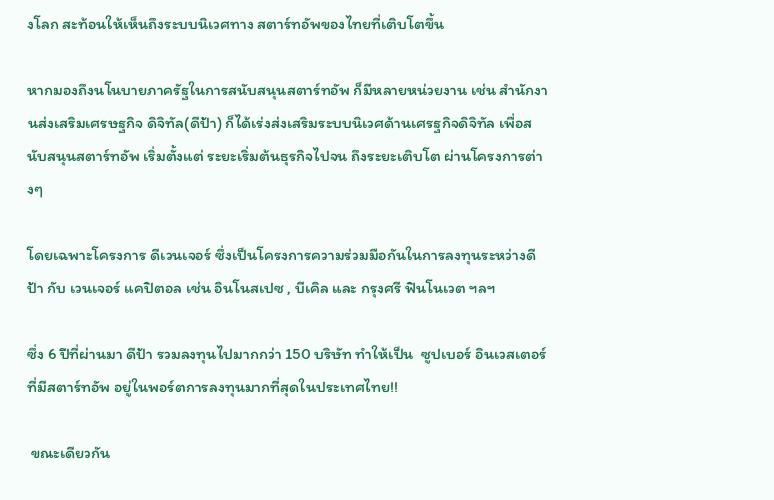งโลก สะท้อนให้เห็นถึงระบบนิเวศทาง สตาร์ทอัพของไทยที่เติบโตขึ้น

หากมองถึงนโนบายภาครัฐในการสนับสนุนสตาร์ทอัพ ก็มีหลายหน่วยงาน เช่น สำนักงานส่งเสริมเศรษฐกิจ ดิจิทัล(ดีป้า) ก็ได้เร่งส่งเสริมระบบนิเวศด้านเศรฐกิจดิจิทัล เพื่อสนับสนุนสตาร์ทอัพ เริ่มตั้งแต่ ระยะเริ่มต้นธุรกิจไปจน ถึงระยะเติบโต ผ่านโครงการต่างๆ

โดยเฉพาะโครงการ ดีเวนเจอร์ ซึ่งเป็นโครงการความร่วมมือกันในการลงทุนระหว่างดีป้า กับ เวนเจอร์ แคปิตอล เช่น อินโนสเปซ , บีเคิล และ กรุงศรี ฟินโนเวต ฯลฯ

ซึ่ง 6 ปีที่ผ่านมา ดีป้า รวมลงทุนไปมากกว่า 150 บริษัท ทำให้เป็น  ซูปเบอร์ อินเวสเตอร์ ที่มีสตาร์ทอัพ อยู่ในพอร์ตการลงทุนมากที่สุดในประเทศไทย!!

 ขณะเดียวกัน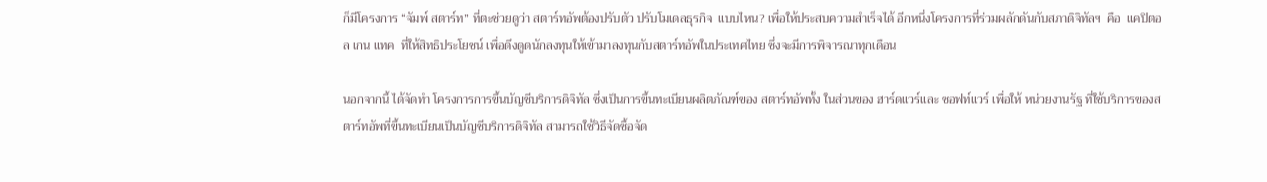ก็มีโครงการ “จัมพ์ สตาร์ท” ที่ตะช่วยดูว่า สตาร์ทอัพต้องปรับตัว ปรับโมเดลธุรกิจ  แบบไหน? เพื่อให้ประสบความสำเร็จได้ อีกหนึ่งโครงการที่ร่วมผลักดันกับสภาดิจิทัลฯ  คือ  แคปิตอล เกน แทค  ที่ให้สิทธิประโยชน์ เพื่อดึงดูดนักลงทุนให้เข้ามาลงทุนกับสตาร์ทอัพในประเทศไทย ซึ่งจะมีการพิจารณาทุกเดือน

นอกจากนี้ ได้จัดทำ โครงการการขึ้นบัญชีบริการดิจิทัล ซึ่งเป็นการขึ้นทะเบียนผลิตภัณฑ์ของ สตาร์ทอัพทั้ง ในส่วนของ ฮาร์ดแวร์และ ซอฟท์แวร์ เพื่อให้ หน่วยงานรัฐ ที่ใช้บริการของสตาร์ทอัพที่ขึ้นทะเบียนเป็นบัญชีบริการดิจิทัล สามารถใช้วิธีจัดซื้อจัด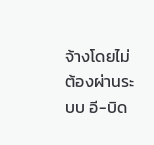จ้างโดยไม่ต้องผ่านระบบ อี-บิด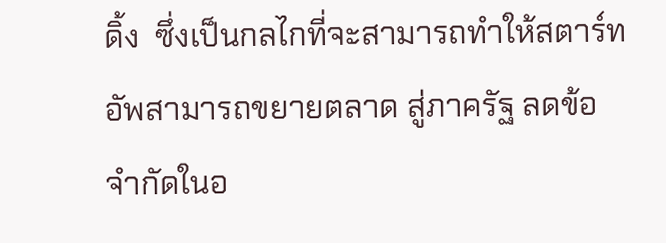ดิ้ง  ซึ่งเป็นกลไกที่จะสามารถทำให้สตาร์ทอัพสามารถขยายตลาด สู่ภาครัฐ ลดข้อจำกัดในอ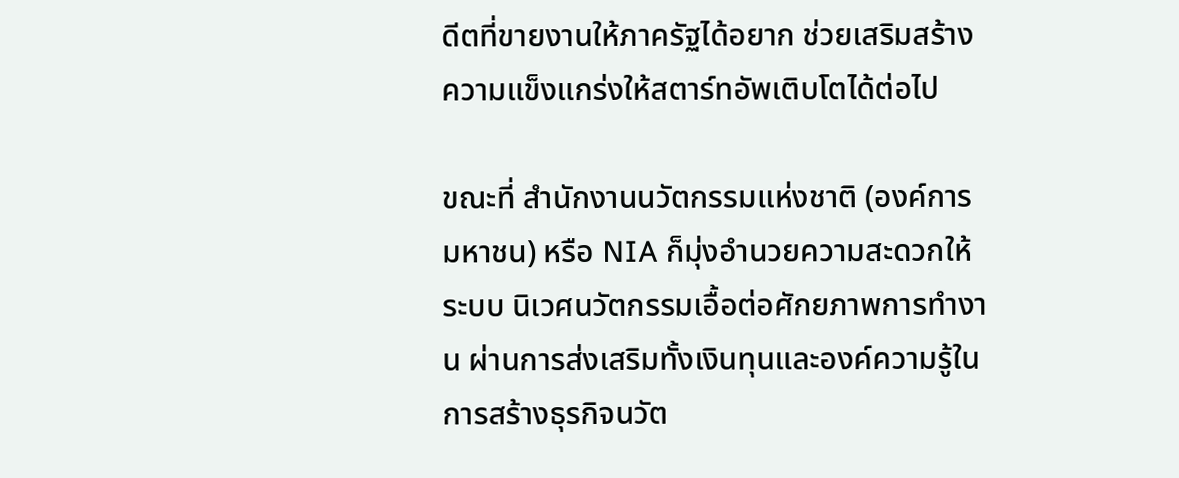ดีตที่ขายงานให้ภาครัฐได้อยาก ช่วยเสริมสร้างความแข็งแกร่งให้สตาร์ทอัพเติบโตได้ต่อไป

ขณะที่ สำนักงานนวัตกรรมแห่งชาติ (องค์การมหาชน) หรือ NIA ก็มุ่งอำนวยความสะดวกให้ระบบ นิเวศนวัตกรรมเอื้อต่อศักยภาพการทำงาน ผ่านการส่งเสริมทั้งเงินทุนและองค์ความรู้ในการสร้างธุรกิจนวัต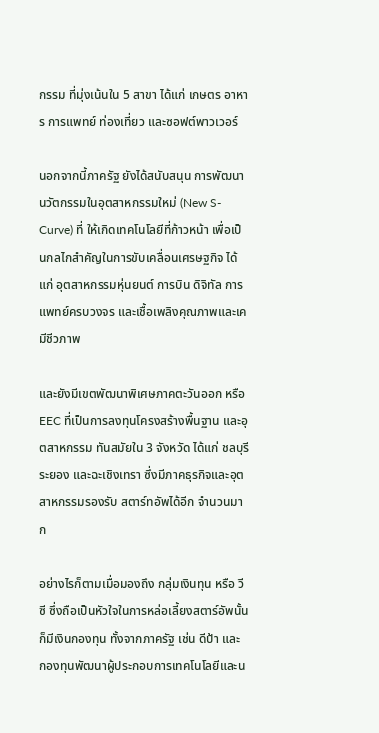กรรม ที่มุ่งเน้นใน 5 สาขา ได้แก่ เกษตร อาหาร การแพทย์ ท่องเที่ยว และซอฟต์พาวเวอร์

นอกจากนี้ภาครัฐ ยังได้สนับสนุน การพัฒนานวัตกรรมในอุตสาหกรรมใหม่ (New S-Curve) ที่ ให้เกิดเทคโนโลยีที่ก้าวหน้า เพื่อเป็นกลไกสำคัญในการขับเคลื่อนเศรษฐกิจ ได้แก่ อุตสาหกรรมหุ่นยนต์ การบิน ดิจิทัล การแพทย์ครบวงจร และเชื้อเพลิงคุณภาพและเคมีชีวภาพ

และยังมีเขตพัฒนาพิเศษภาคตะวันออก หรือ EEC ที่เป็นการลงทุนโครงสร้างพื้นฐาน และอุตสาหกรรม ทันสมัยใน 3 จังหวัด ได้แก่ ชลบุรี ระยอง และฉะเชิงเทรา ซึ่งมีภาคธุรกิจและอุตสาหกรรมรองรับ สตาร์ทอัพได้อีก จำนวนมาก

อย่างไรก็ตามเมื่อมองถึง กลุ่มเงินทุน หรือ วีซี ซึ่งถือเป็นหัวใจในการหล่อเลี้ยงสตาร์อัพนั้น ก็มีเงินกองทุน ทั้งจากภาครัฐ เช่น ดีป้า และ กองทุนพัฒนาผู้ประกอบการเทคโนโลยีและน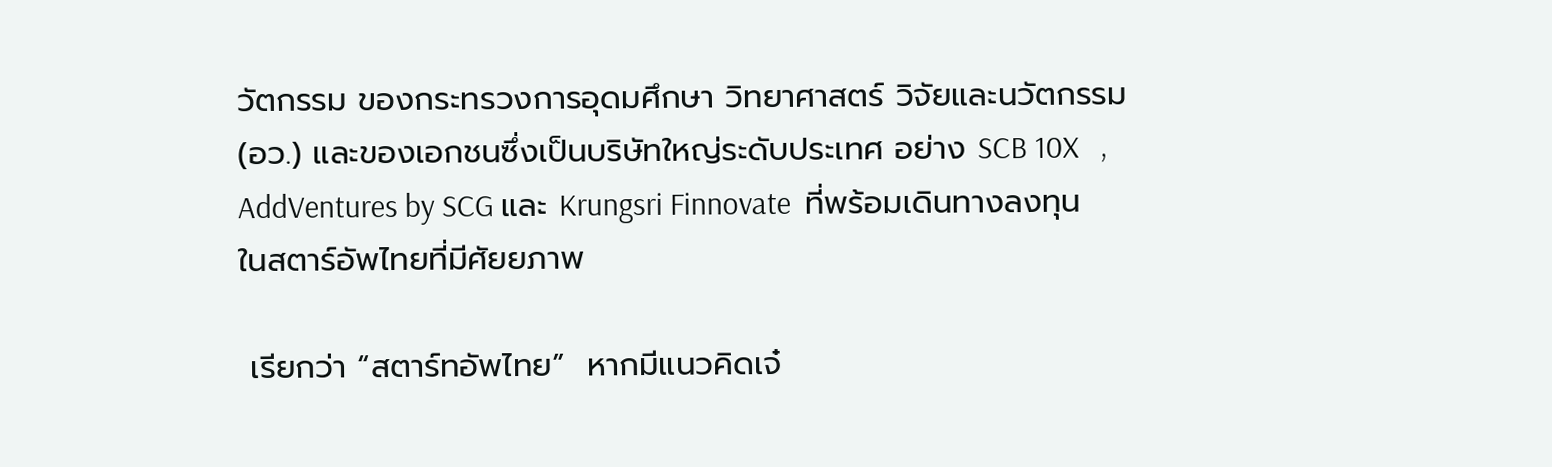วัตกรรม ของกระทรวงการอุดมศึกษา วิทยาศาสตร์ วิจัยและนวัตกรรม (อว.) และของเอกชนซึ่งเป็นบริษัทใหญ่ระดับประเทศ อย่าง SCB 10X   ,  AddVentures by SCG และ Krungsri Finnovate  ที่พร้อมเดินทางลงทุนในสตาร์อัพไทยที่มีศัยยภาพ

 เรียกว่า “สตาร์ทอัพไทย”  หากมีแนวคิดเจ๋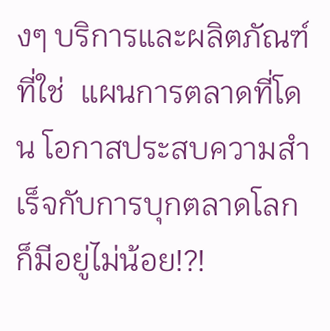งๆ บริการและผลิตภัณฑ์ที่ใช่  แผนการตลาดที่โดน โอกาสประสบความสำเร็จกับการบุกตลาดโลกก็มีอยู่ไม่น้อย!?!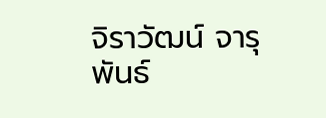จิราวัฒน์ จารุพันธ์